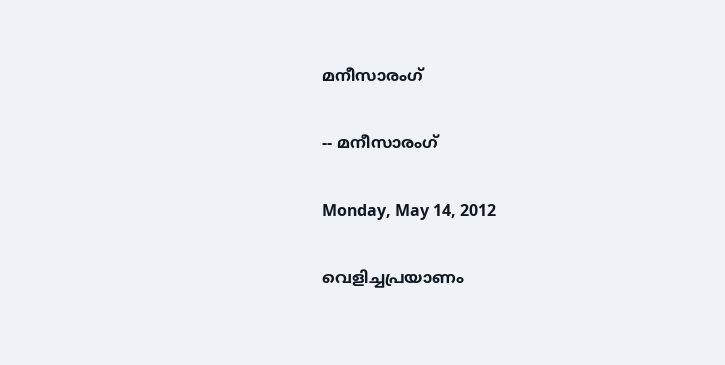മനീസാരംഗ്

-- മനീസാരംഗ്

Monday, May 14, 2012

വെളിച്ചപ്രയാണം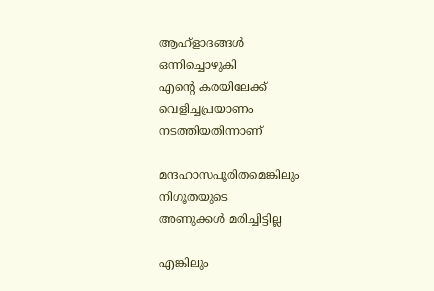ആഹ്ളാദങ്ങള്‍
ഒന്നിച്ചൊഴുകി
എന്‍റെ കരയിലേക്ക്
വെളിച്ചപ്രയാണം
നടത്തിയതിന്നാണ്

മന്ദഹാസപൂരിതമെങ്കിലും
നിഗൂതയുടെ
അണുക്കള്‍ മരിച്ചിട്ടില്ല

എങ്കിലും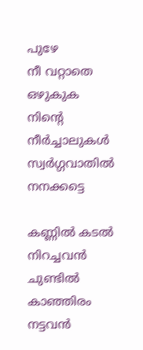പുഴേ
നീ വറ്റാതെ ഒഴുകുക
നിന്‍റെ നീര്‍ച്ചാലുകള്‍
സ്വര്‍ഗ്ഗവാതില്‍ നനക്കട്ടെ

കണ്ണില്‍ കടല്‍ നിറച്ചവന്‍
ചുണ്ടില്‍ കാഞ്ഞിരം നട്ടവന്‍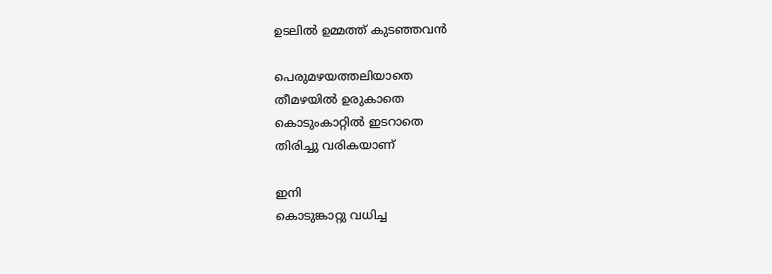ഉടലില്‍ ഉമ്മത്ത്‌ കുടഞ്ഞവന്‍

പെരുമഴയത്തലിയാതെ
തീമഴയില്‍ ഉരുകാതെ
കൊടുംകാറ്റില്‍ ഇടറാതെ
തിരിച്ചു വരികയാണ്

ഇനി
കൊടുങ്കാറ്റു വധിച്ച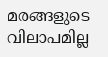മരങ്ങളുടെ വിലാപമില്ല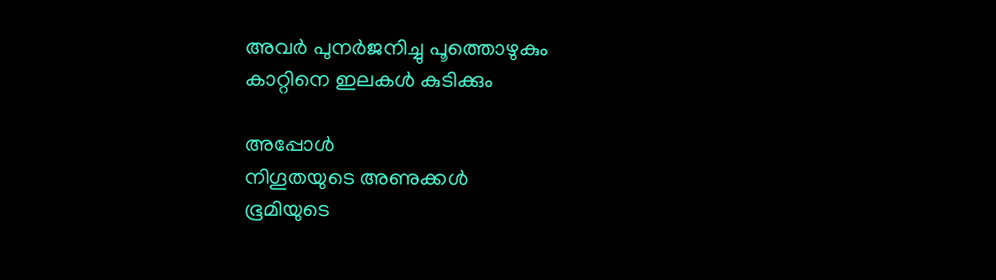അവര്‍ പുനര്‍ജനിച്ചു പൂത്തൊഴുകും
കാറ്റിനെ ഇലകള്‍ കുടിക്കും

അപ്പോള്‍
നിഗൂതയുടെ അണുക്കള്‍
ഭൂമിയുടെ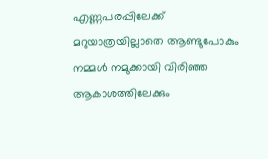എണ്ണപരപ്പിലേക്ക്
മറുയാത്രയില്ലാതെ ആണ്ടുപോകും
നമ്മള്‍ നമുക്കായി വിരിഞ്ഞ
ആകാശത്തിലേക്കും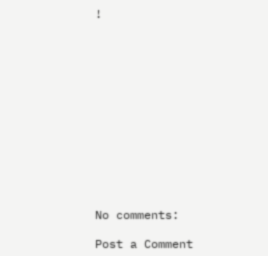!













No comments:

Post a Comment